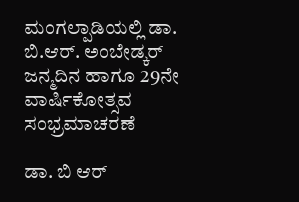ಮಂಗಲ್ಪಾಡಿಯಲ್ಲಿ ಡಾ. ಬಿ.ಆರ್. ಅಂಬೇಡ್ಕರ್ ಜನ್ಮದಿನ ಹಾಗೂ 29ನೇ ವಾರ್ಷಿಕೋತ್ಸವ ಸಂಭ್ರಮಾಚರಣೆ

ಡಾ. ಬಿ ಆರ್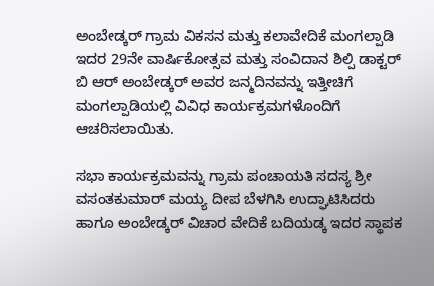ಅಂಬೇಡ್ಕರ್ ಗ್ರಾಮ ವಿಕಸನ ಮತ್ತು ಕಲಾವೇದಿಕೆ ಮಂಗಲ್ಪಾಡಿ ಇದರ 29ನೇ ವಾರ್ಷಿಕೋತ್ಸವ ಮತ್ತು ಸಂವಿದಾನ ಶಿಲ್ಪಿ ಡಾಕ್ಟರ್ ಬಿ ಆರ್ ಅಂಬೇಡ್ಕರ್ ಅವರ ಜನ್ಮದಿನವನ್ನು ಇತ್ತೀಚಿಗೆ ಮಂಗಲ್ಪಾಡಿಯಲ್ಲಿ ವಿವಿಧ ಕಾರ್ಯಕ್ರಮಗಳೊಂದಿಗೆ ಆಚರಿಸಲಾಯಿತು.

ಸಭಾ ಕಾರ್ಯಕ್ರಮವನ್ನು ಗ್ರಾಮ ಪಂಚಾಯತಿ ಸದಸ್ಯ ಶ್ರೀ ವಸಂತಕುಮಾರ್ ಮಯ್ಯ ದೀಪ ಬೆಳಗಿಸಿ ಉದ್ಘಾಟಿಸಿದರು ಹಾಗೂ ಅಂಬೇಡ್ಕರ್ ವಿಚಾರ ವೇದಿಕೆ ಬದಿಯಡ್ಕ ಇದರ ಸ್ಥಾಪಕ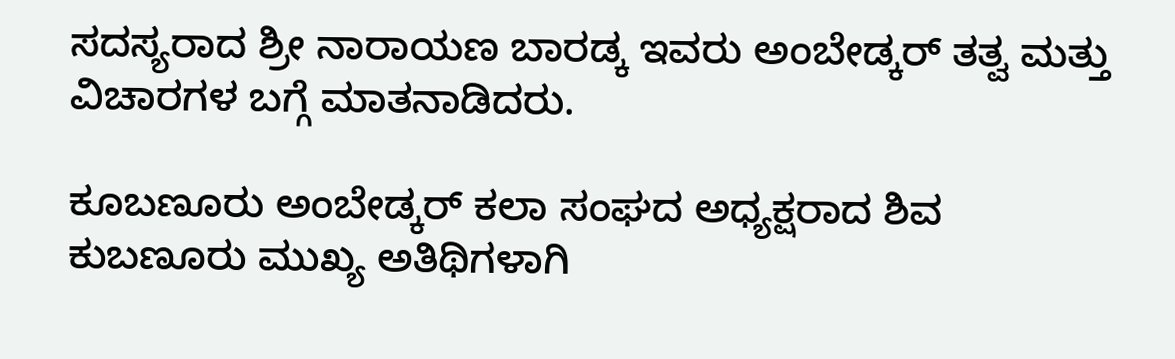ಸದಸ್ಯರಾದ ಶ್ರೀ ನಾರಾಯಣ ಬಾರಡ್ಕ ಇವರು ಅಂಬೇಡ್ಕರ್ ತತ್ವ ಮತ್ತು ವಿಚಾರಗಳ ಬಗ್ಗೆ ಮಾತನಾಡಿದರು.

ಕೂಬಣೂರು ಅಂಬೇಡ್ಕರ್ ಕಲಾ ಸಂಘದ ಅಧ್ಯಕ್ಷರಾದ ಶಿವ ಕುಬಣೂರು ಮುಖ್ಯ ಅತಿಥಿಗಳಾಗಿ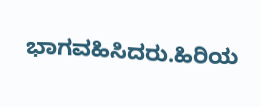ಭಾಗವಹಿಸಿದರು.ಹಿರಿಯ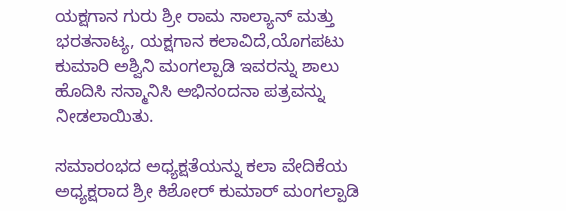ಯಕ್ಷಗಾನ ಗುರು ಶ್ರೀ ರಾಮ ಸಾಲ್ಯಾನ್ ಮತ್ತು ಭರತನಾಟ್ಯ, ಯಕ್ಷಗಾನ ಕಲಾವಿದೆ,ಯೊಗಪಟು ಕುಮಾರಿ ಅಶ್ವಿನಿ ಮಂಗಲ್ಪಾಡಿ ಇವರನ್ನು ಶಾಲು ಹೊದಿಸಿ ಸನ್ಮಾನಿಸಿ ಅಭಿನಂದನಾ ಪತ್ರವನ್ನು ನೀಡಲಾಯಿತು.

ಸಮಾರಂಭದ ಅಧ್ಯಕ್ಷತೆಯನ್ನು ಕಲಾ ವೇದಿಕೆಯ ಅಧ್ಯಕ್ಷರಾದ ಶ್ರೀ ಕಿಶೋರ್ ಕುಮಾರ್ ಮಂಗಲ್ಪಾಡಿ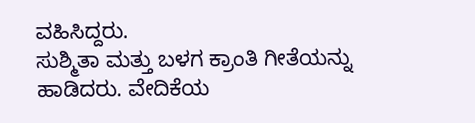ವಹಿಸಿದ್ದರು.
ಸುಶ್ಮಿತಾ ಮತ್ತು ಬಳಗ ಕ್ರಾಂತಿ ಗೀತೆಯನ್ನು ಹಾಡಿದರು. ವೇದಿಕೆಯ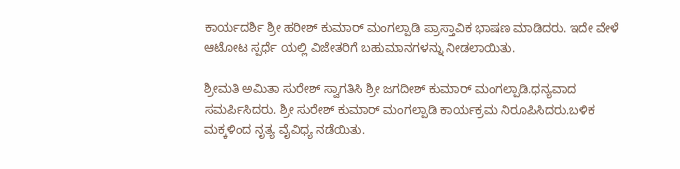ಕಾರ್ಯದರ್ಶಿ ಶ್ರೀ ಹರೀಶ್ ಕುಮಾರ್ ಮಂಗಲ್ಪಾಡಿ ಪ್ರಾಸ್ತಾವಿಕ ಭಾಷಣ ಮಾಡಿದರು. ಇದೇ ವೇಳೆ ಆಟೋಟ ಸ್ಪರ್ಧೆ ಯಲ್ಲಿ ವಿಜೇತರಿಗೆ ಬಹುಮಾನಗಳನ್ನು ನೀಡಲಾಯಿತು.

ಶ್ರೀಮತಿ ಅಮಿತಾ ಸುರೇಶ್ ಸ್ವಾಗತಿಸಿ ಶ್ರೀ ಜಗದೀಶ್ ಕುಮಾರ್ ಮಂಗಲ್ಪಾಡಿ.ಧನ್ಯವಾದ ಸಮರ್ಪಿಸಿದರು. ಶ್ರೀ ಸುರೇಶ್ ಕುಮಾರ್ ಮಂಗಲ್ಪಾಡಿ ಕಾರ್ಯಕ್ರಮ ನಿರೂಪಿಸಿದರು.ಬಳಿಕ ಮಕ್ಕಳಿಂದ ನೃತ್ಯ ವೈವಿಧ್ಯ ನಡೆಯಿತು.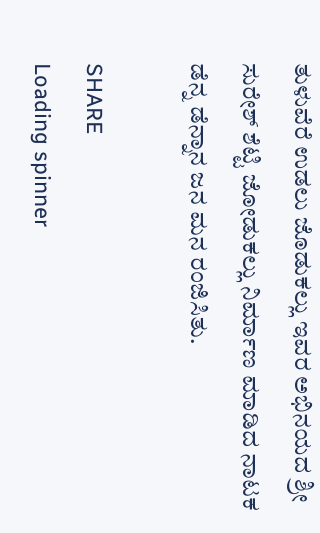ತುಳುವೆರೆ ಉಡಲು ಜೊಡುಕಲ್ಲು ಇವರ ಅಭಿನಯದ ಶ್ರೀ ಸುರೇಶ್ ಶೆಟ್ಟಿ ಜೋಡುಕಲ್ಲು ನಿರ್ಮಾಣ ಮಾಡಿದ ನಾಟಕ ಡೆನ್ನ ಡೆನ್ನಾನ ಜನ ಮನ ರಂಜಿಸಿತು.

SHARE
Loading spinner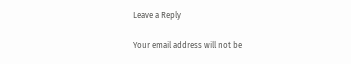Leave a Reply

Your email address will not be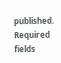published. Required fields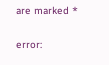are marked *

error: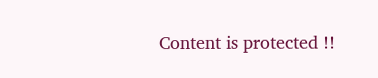Content is protected !!